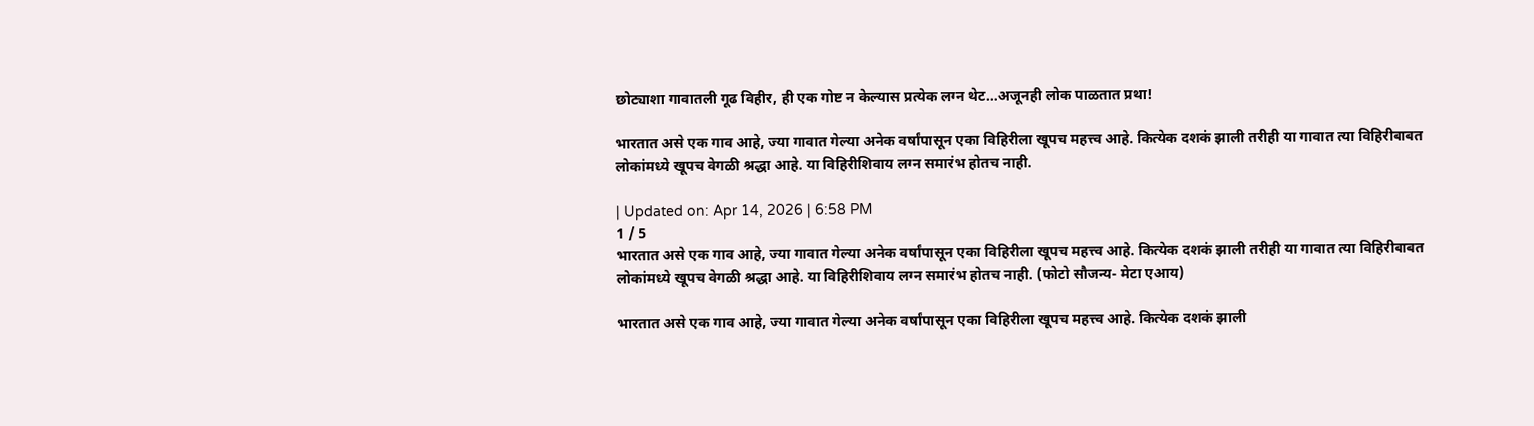छोट्याशा गावातली गूढ विहीर, ही एक गोष्ट न केल्यास प्रत्येक लग्न थेट…अजूनही लोक पाळतात प्रथा!

भारतात असे एक गाव आहे, ज्या गावात गेल्या अनेक वर्षांपासून एका विहिरीला खूपच महत्त्व आहे. कित्येक दशकं झाली तरीही या गावात त्या विहिरीबाबत लोकांमध्ये खूपच वेगळी श्रद्धा आहे. या विहिरीशिवाय लग्न समारंभ होतच नाही.

| Updated on: Apr 14, 2026 | 6:58 PM
1 / 5
भारतात असे एक गाव आहे, ज्या गावात गेल्या अनेक वर्षांपासून एका विहिरीला खूपच महत्त्व आहे. कित्येक दशकं झाली तरीही या गावात त्या विहिरीबाबत लोकांमध्ये खूपच वेगळी श्रद्धा आहे. या विहिरीशिवाय लग्न समारंभ होतच नाही. (फोटो सौजन्य- मेटा एआय)

भारतात असे एक गाव आहे, ज्या गावात गेल्या अनेक वर्षांपासून एका विहिरीला खूपच महत्त्व आहे. कित्येक दशकं झाली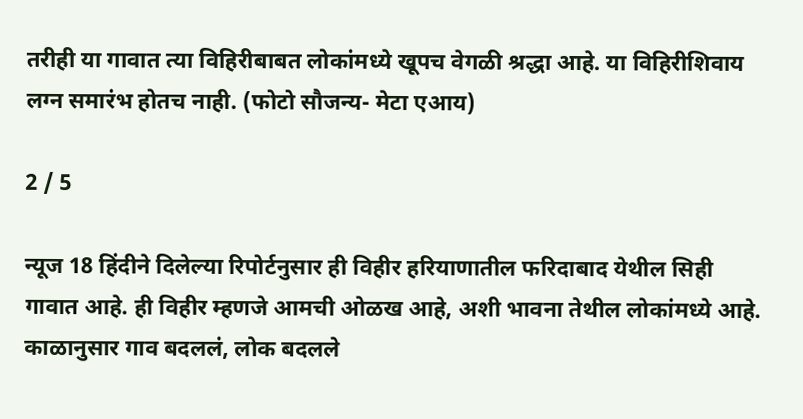तरीही या गावात त्या विहिरीबाबत लोकांमध्ये खूपच वेगळी श्रद्धा आहे. या विहिरीशिवाय लग्न समारंभ होतच नाही. (फोटो सौजन्य- मेटा एआय)

2 / 5

न्यूज 18 हिंदीने दिलेल्या रिपोर्टनुसार ही विहीर हरियाणातील फरिदाबाद येथील सिही गावात आहे. ही विहीर म्हणजे आमची ओळख आहे, अशी भावना तेथील लोकांमध्ये आहे. काळानुसार गाव बदललं, लोक बदलले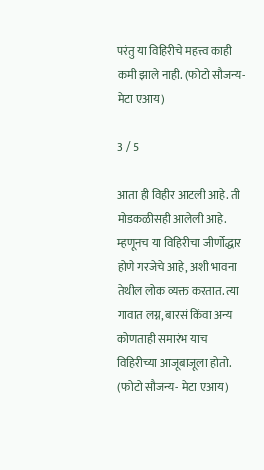परंतु या विहिरीचे महत्त्व काही कमी झाले नाही. (फोटो सौजन्य- मेटा एआय)

3 / 5

आता ही विहीर आटली आहे. ती मोडकळीसही आलेली आहे. म्हणूनच या विहिरीचा जीर्णोद्धार होणे गरजेचे आहे, अशी भावना तेथील लोक व्यक्त करतात. त्या गावात लग्न, बारसं किंवा अन्य कोणताही समारंभ याच विहिरीच्या आजूबाजूला होतो. (फोटो सौजन्य- मेटा एआय)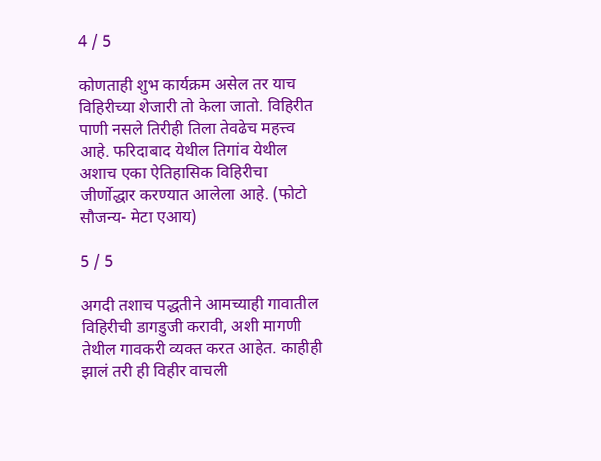4 / 5

कोणताही शुभ कार्यक्रम असेल तर याच विहिरीच्या शेजारी तो केला जातो. विहिरीत पाणी नसले तिरीही तिला तेवढेच महत्त्व आहे. फरिदाबाद येथील तिगांव येथील अशाच एका ऐतिहासिक विहिरीचा जीर्णोद्धार करण्यात आलेला आहे. (फोटो सौजन्य- मेटा एआय)

5 / 5

अगदी तशाच पद्धतीने आमच्याही गावातील विहिरीची डागडुजी करावी, अशी मागणी तेथील गावकरी व्यक्त करत आहेत. काहीही झालं तरी ही विहीर वाचली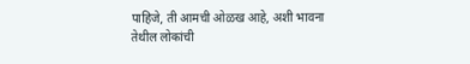पाहिजे, ती आमची ओळख आहे, अशी भावना तेथील लोकांची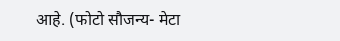आहे. (फोटो सौजन्य- मेटा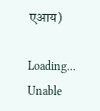एआय)

Loading...
Unable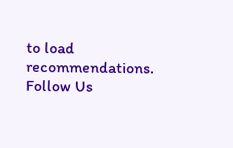to load recommendations.
Follow Us